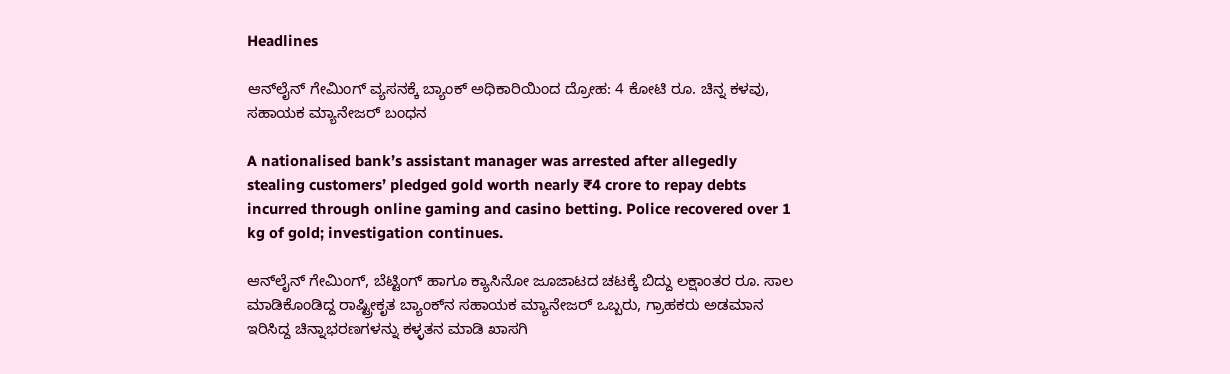Headlines

ಆನ್‌ಲೈನ್ ಗೇಮಿಂಗ್ ವ್ಯಸನಕ್ಕೆ ಬ್ಯಾಂಕ್ ಅಧಿಕಾರಿಯಿಂದ ದ್ರೋಹ: 4 ಕೋಟಿ ರೂ. ಚಿನ್ನ ಕಳವು, ಸಹಾಯಕ ಮ್ಯಾನೇಜರ್ ಬಂಧನ

A nationalised bank’s assistant manager was arrested after allegedly stealing customers’ pledged gold worth nearly ₹4 crore to repay debts incurred through online gaming and casino betting. Police recovered over 1 kg of gold; investigation continues.

ಆನ್‌ಲೈನ್‌ ಗೇಮಿಂಗ್‌, ಬೆಟ್ಟಿಂಗ್‌ ಹಾಗೂ ಕ್ಯಾಸಿನೋ ಜೂಜಾಟದ ಚಟಕ್ಕೆ ಬಿದ್ದು ಲಕ್ಷಾಂತರ ರೂ. ಸಾಲ ಮಾಡಿಕೊಂಡಿದ್ದ ರಾಷ್ಟ್ರೀಕೃತ ಬ್ಯಾಂಕ್‌ನ ಸಹಾಯಕ ಮ್ಯಾನೇಜರ್‌ ಒಬ್ಬರು, ಗ್ರಾಹಕರು ಅಡಮಾನ ಇರಿಸಿದ್ದ ಚಿನ್ನಾಭರಣಗಳನ್ನು ಕಳ್ಳತನ ಮಾಡಿ ಖಾಸಗಿ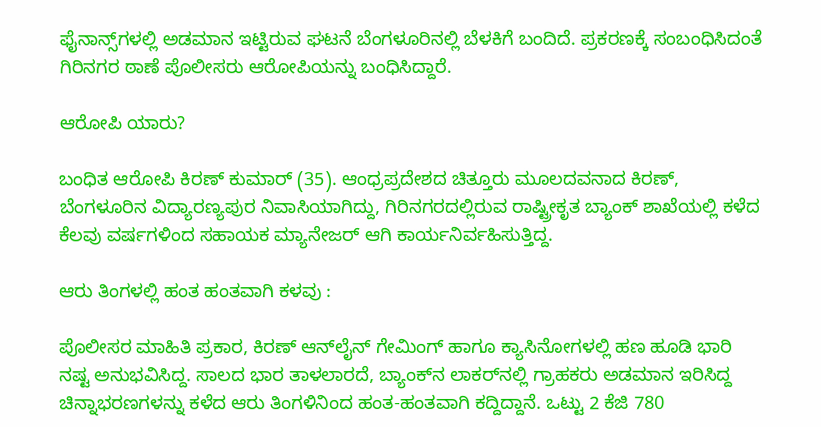ಫೈನಾನ್ಸ್‌ಗಳಲ್ಲಿ ಅಡಮಾನ ಇಟ್ಟಿರುವ ಘಟನೆ ಬೆಂಗಳೂರಿನಲ್ಲಿ ಬೆಳಕಿಗೆ ಬಂದಿದೆ. ಪ್ರಕರಣಕ್ಕೆ ಸಂಬಂಧಿಸಿದಂತೆ ಗಿರಿನಗರ ಠಾಣೆ ಪೊಲೀಸರು ಆರೋಪಿಯನ್ನು ಬಂಧಿಸಿದ್ದಾರೆ.

ಆರೋಪಿ ಯಾರು?

ಬಂಧಿತ ಆರೋಪಿ ಕಿರಣ್ ಕುಮಾರ್ (35). ಆಂಧ್ರಪ್ರದೇಶದ ಚಿತ್ತೂರು ಮೂಲದವನಾದ ಕಿರಣ್‌, ಬೆಂಗಳೂರಿನ ವಿದ್ಯಾರಣ್ಯಪುರ ನಿವಾಸಿಯಾಗಿದ್ದು, ಗಿರಿನಗರದಲ್ಲಿರುವ ರಾಷ್ಟ್ರೀಕೃತ ಬ್ಯಾಂಕ್‌ ಶಾಖೆಯಲ್ಲಿ ಕಳೆದ ಕೆಲವು ವರ್ಷಗಳಿಂದ ಸಹಾಯಕ ಮ್ಯಾನೇಜರ್‌ ಆಗಿ ಕಾರ್ಯನಿರ್ವಹಿಸುತ್ತಿದ್ದ.

ಆರು ತಿಂಗಳಲ್ಲಿ ಹಂತ ಹಂತವಾಗಿ ಕಳವು :

ಪೊಲೀಸರ ಮಾಹಿತಿ ಪ್ರಕಾರ, ಕಿರಣ್‌ ಆನ್‌ಲೈನ್‌ ಗೇಮಿಂಗ್‌ ಹಾಗೂ ಕ್ಯಾಸಿನೋಗಳಲ್ಲಿ ಹಣ ಹೂಡಿ ಭಾರಿ ನಷ್ಟ ಅನುಭವಿಸಿದ್ದ. ಸಾಲದ ಭಾರ ತಾಳಲಾರದೆ, ಬ್ಯಾಂಕ್‌ನ ಲಾಕರ್‌ನಲ್ಲಿ ಗ್ರಾಹಕರು ಅಡಮಾನ ಇರಿಸಿದ್ದ ಚಿನ್ನಾಭರಣಗಳನ್ನು ಕಳೆದ ಆರು ತಿಂಗಳಿನಿಂದ ಹಂತ-ಹಂತವಾಗಿ ಕದ್ದಿದ್ದಾನೆ. ಒಟ್ಟು 2 ಕೆಜಿ 780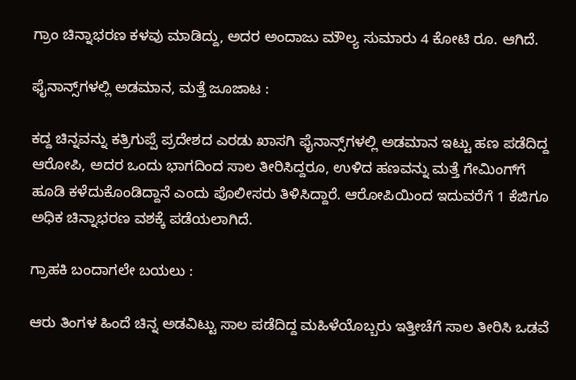ಗ್ರಾಂ ಚಿನ್ನಾಭರಣ ಕಳವು ಮಾಡಿದ್ದು, ಅದರ ಅಂದಾಜು ಮೌಲ್ಯ ಸುಮಾರು 4 ಕೋಟಿ ರೂ. ಆಗಿದೆ.

ಫೈನಾನ್ಸ್‌ಗಳಲ್ಲಿ ಅಡಮಾನ, ಮತ್ತೆ ಜೂಜಾಟ :

ಕದ್ದ ಚಿನ್ನವನ್ನು ಕತ್ರಿಗುಪ್ಪೆ ಪ್ರದೇಶದ ಎರಡು ಖಾಸಗಿ ಫೈನಾನ್ಸ್‌ಗಳಲ್ಲಿ ಅಡಮಾನ ಇಟ್ಟು ಹಣ ಪಡೆದಿದ್ದ ಆರೋಪಿ, ಅದರ ಒಂದು ಭಾಗದಿಂದ ಸಾಲ ತೀರಿಸಿದ್ದರೂ, ಉಳಿದ ಹಣವನ್ನು ಮತ್ತೆ ಗೇಮಿಂಗ್‌ಗೆ ಹೂಡಿ ಕಳೆದುಕೊಂಡಿದ್ದಾನೆ ಎಂದು ಪೊಲೀಸರು ತಿಳಿಸಿದ್ದಾರೆ. ಆರೋಪಿಯಿಂದ ಇದುವರೆಗೆ 1 ಕೆಜಿಗೂ ಅಧಿಕ ಚಿನ್ನಾಭರಣ ವಶಕ್ಕೆ ಪಡೆಯಲಾಗಿದೆ.

ಗ್ರಾಹಕಿ ಬಂದಾಗಲೇ ಬಯಲು :

ಆರು ತಿಂಗಳ ಹಿಂದೆ ಚಿನ್ನ ಅಡವಿಟ್ಟು ಸಾಲ ಪಡೆದಿದ್ದ ಮಹಿಳೆಯೊಬ್ಬರು ಇತ್ತೀಚೆಗೆ ಸಾಲ ತೀರಿಸಿ ಒಡವೆ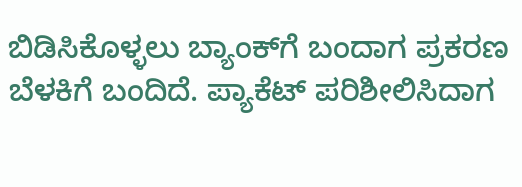ಬಿಡಿಸಿಕೊಳ್ಳಲು ಬ್ಯಾಂಕ್‌ಗೆ ಬಂದಾಗ ಪ್ರಕರಣ ಬೆಳಕಿಗೆ ಬಂದಿದೆ. ಪ್ಯಾಕೆಟ್‌ ಪರಿಶೀಲಿಸಿದಾಗ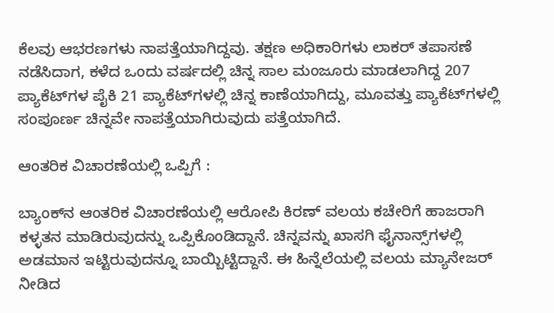ಕೆಲವು ಆಭರಣಗಳು ನಾಪತ್ತೆಯಾಗಿದ್ದವು. ತಕ್ಷಣ ಅಧಿಕಾರಿಗಳು ಲಾಕರ್‌ ತಪಾಸಣೆ ನಡೆಸಿದಾಗ, ಕಳೆದ ಒಂದು ವರ್ಷದಲ್ಲಿ ಚಿನ್ನ ಸಾಲ ಮಂಜೂರು ಮಾಡಲಾಗಿದ್ದ 207 ಪ್ಯಾಕೆಟ್‌ಗಳ ಪೈಕಿ 21 ಪ್ಯಾಕೆಟ್‌ಗಳಲ್ಲಿ ಚಿನ್ನ ಕಾಣೆಯಾಗಿದ್ದು, ಮೂವತ್ತು ಪ್ಯಾಕೆಟ್‌ಗಳಲ್ಲಿ ಸಂಪೂರ್ಣ ಚಿನ್ನವೇ ನಾಪತ್ತೆಯಾಗಿರುವುದು ಪತ್ತೆಯಾಗಿದೆ.

ಆಂತರಿಕ ವಿಚಾರಣೆಯಲ್ಲಿ ಒಪ್ಪಿಗೆ :

ಬ್ಯಾಂಕ್‌ನ ಆಂತರಿಕ ವಿಚಾರಣೆಯಲ್ಲಿ ಆರೋಪಿ ಕಿರಣ್‌ ವಲಯ ಕಚೇರಿಗೆ ಹಾಜರಾಗಿ ಕಳ್ಳತನ ಮಾಡಿರುವುದನ್ನು ಒಪ್ಪಿಕೊಂಡಿದ್ದಾನೆ. ಚಿನ್ನವನ್ನು ಖಾಸಗಿ ಫೈನಾನ್ಸ್‌ಗಳಲ್ಲಿ ಅಡಮಾನ ಇಟ್ಟಿರುವುದನ್ನೂ ಬಾಯ್ಬಿಟ್ಟಿದ್ದಾನೆ. ಈ ಹಿನ್ನೆಲೆಯಲ್ಲಿ ವಲಯ ಮ್ಯಾನೇಜರ್‌ ನೀಡಿದ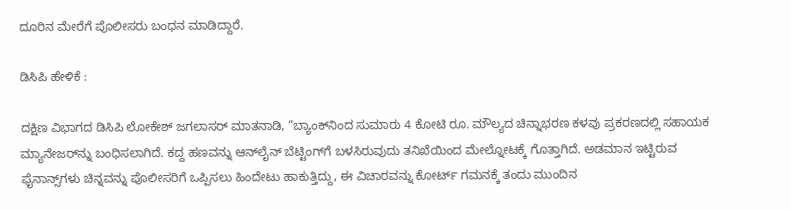ದೂರಿನ ಮೇರೆಗೆ ಪೊಲೀಸರು ಬಂಧನ ಮಾಡಿದ್ದಾರೆ.

ಡಿಸಿಪಿ ಹೇಳಿಕೆ :

ದಕ್ಷಿಣ ವಿಭಾಗದ ಡಿಸಿಪಿ ಲೋಕೇಶ್ ಜಗಲಾಸರ್ ಮಾತನಾಡಿ, “ಬ್ಯಾಂಕ್‌ನಿಂದ ಸುಮಾರು 4 ಕೋಟಿ ರೂ. ಮೌಲ್ಯದ ಚಿನ್ನಾಭರಣ ಕಳವು ಪ್ರಕರಣದಲ್ಲಿ ಸಹಾಯಕ ಮ್ಯಾನೇಜರ್‌ನ್ನು ಬಂಧಿಸಲಾಗಿದೆ. ಕದ್ದ ಹಣವನ್ನು ಆನ್‌ಲೈನ್‌ ಬೆಟ್ಟಿಂಗ್‌ಗೆ ಬಳಸಿರುವುದು ತನಿಖೆಯಿಂದ ಮೇಲ್ನೋಟಕ್ಕೆ ಗೊತ್ತಾಗಿದೆ. ಅಡಮಾನ ಇಟ್ಟಿರುವ ಫೈನಾನ್ಸ್‌ಗಳು ಚಿನ್ನವನ್ನು ಪೊಲೀಸರಿಗೆ ಒಪ್ಪಿಸಲು ಹಿಂದೇಟು ಹಾಕುತ್ತಿದ್ದು, ಈ ವಿಚಾರವನ್ನು ಕೋರ್ಟ್‌ ಗಮನಕ್ಕೆ ತಂದು ಮುಂದಿನ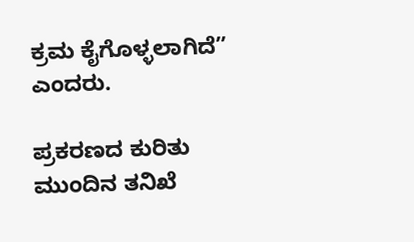ಕ್ರಮ ಕೈಗೊಳ್ಳಲಾಗಿದೆ” ಎಂದರು.

ಪ್ರಕರಣದ ಕುರಿತು ಮುಂದಿನ ತನಿಖೆ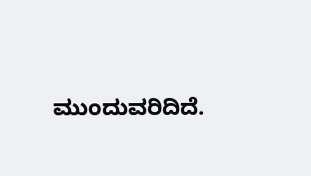ಮುಂದುವರಿದಿದೆ.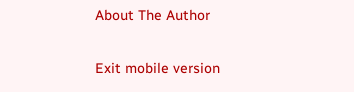About The Author

Exit mobile version